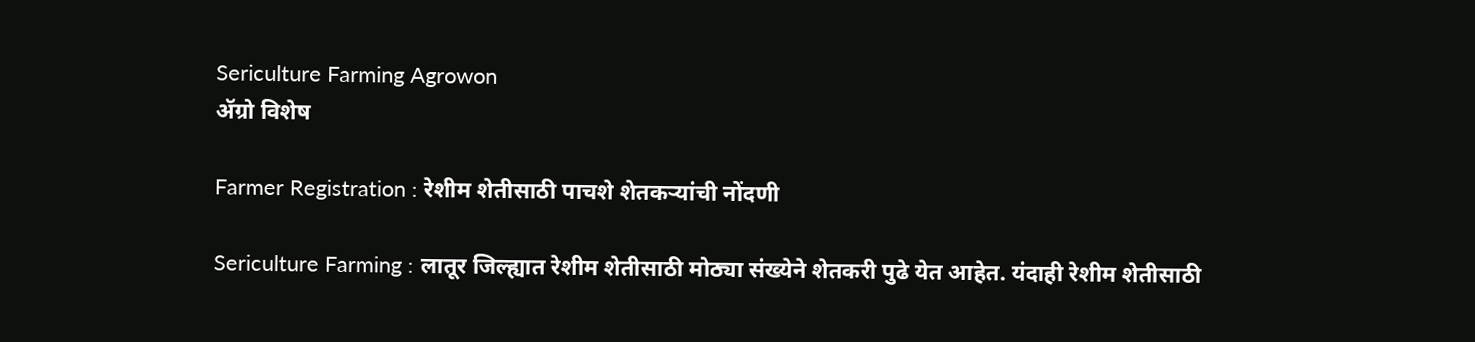Sericulture Farming Agrowon
ॲग्रो विशेष

Farmer Registration : रेशीम शेतीसाठी पाचशे शेतकऱ्यांची नोंदणी

Sericulture Farming : लातूर जिल्ह्यात रेशीम शेतीसाठी मोठ्या संख्येने शेतकरी पुढे येत आहेत. यंदाही रेशीम शेतीसाठी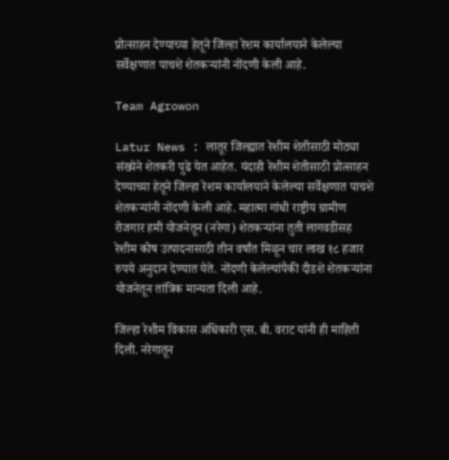प्रोत्साहन देण्याच्या हेतूने जिल्हा रेशम कार्यालयाने केलेल्या सर्वेक्षणात पाचशे शेतकऱ्यांनी नोंदणी केली आहे.

Team Agrowon

Latur News : लातूर जिल्ह्यात रेशीम शेतीसाठी मोठ्या संख्येने शेतकरी पुढे येत आहेत. यंदाही रेशीम शेतीसाठी प्रोत्साहन देण्याच्या हेतूने जिल्हा रेशम कार्यालयाने केलेल्या सर्वेक्षणात पाचशे शेतकऱ्यांनी नोंदणी केली आहे. महात्मा गांधी राष्ट्रीय ग्रामीण रोजगार हमी योजनेतून (नरेगा) शेतकऱ्यांना तुती लागवडीसह रेशीम कोष उत्पादनासाठी तीन वर्षांत मिळून चार लाख १८ हजार रुपये अनुदान देण्यात येते. नोंदणी केलेल्यांपैकी दीडशे शेतकऱ्यांना योजनेतून तांत्रिक मान्यता दिली आहे.

जिल्हा रेशीम विकास अधिकारी एस. बी. वराट यांनी ही माहिती दिली. नरेगातून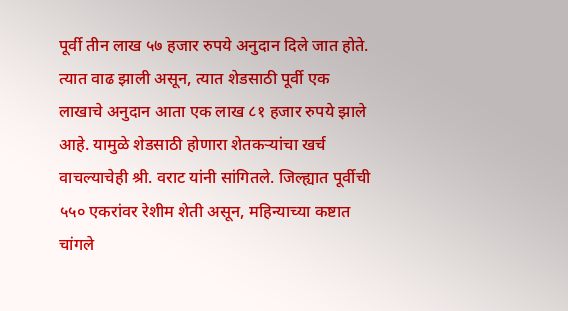पूर्वी तीन लाख ५७ हजार रुपये अनुदान दिले जात होते. त्यात वाढ झाली असून, त्यात शेडसाठी पूर्वी एक लाखाचे अनुदान आता एक लाख ८१ हजार रुपये झाले आहे. यामुळे शेडसाठी होणारा शेतकऱ्यांचा खर्च वाचल्याचेही श्री. वराट यांनी सांगितले. जिल्ह्यात पूर्वीची ५५० एकरांवर रेशीम शेती असून, महिन्याच्या कष्टात चांगले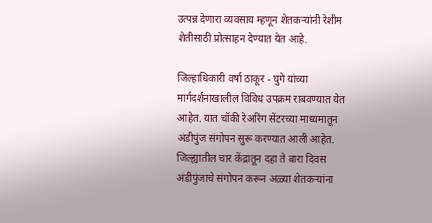उत्पन्न देणारा व्यवसाय म्हणून शेतकऱ्यांनी रेशीम शेतीसाठी प्रोत्साहन देण्यात येत आहे.

जिल्हाधिकारी वर्षा ठाकूर - घुगे यांच्या मार्गदर्शनाखालील विविध उपक्रम राबवण्यात येत आहेत. यात चॉकी रेअरिंग सेंटरच्या माध्यमातून अंडीपुंज संगोपन सुरू करण्यात आली आहेत. जिल्ह्यातील चार केंद्रातून दहा ते बारा दिवस अंडीपुंजाचे संगोपन करून अळ्या शेतकऱ्यांना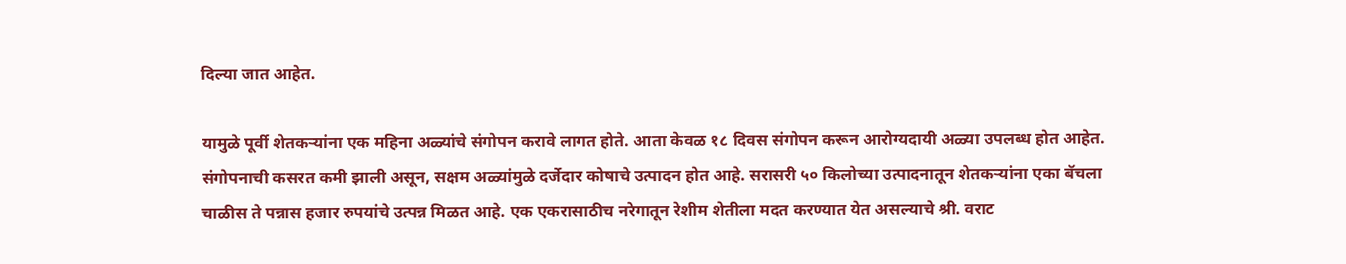दिल्या जात आहेत.

यामुळे पूर्वी शेतकऱ्यांना एक महिना अळ्यांचे संगोपन करावे लागत होते. आता केवळ १८ दिवस संगोपन करून आरोग्यदायी अळ्या उपलब्ध होत आहेत. संगोपनाची कसरत कमी झाली असून, सक्षम अळ्यांमुळे दर्जेदार कोषाचे उत्पादन होत आहे. सरासरी ५० किलोच्या उत्पादनातून शेतकऱ्यांना एका बॅचला चाळीस ते पन्नास हजार रुपयांचे उत्पन्न मिळत आहे. एक एकरासाठीच नरेगातून रेशीम शेतीला मदत करण्यात येत असल्याचे श्री. वराट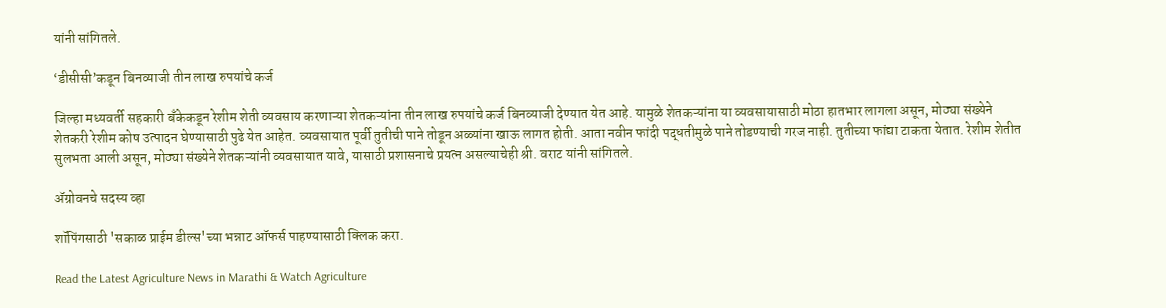यांनी सांगितले.

‘डीसीसी’कडून बिनव्याजी तीन लाख रुपयांचे कर्ज

जिल्हा मध्यवर्ती सहकारी बँकेकडून रेशीम शेती व्यवसाय करणाऱ्या शेतकऱ्यांना तीन लाख रुपयांचे कर्ज बिनव्याजी देण्यात येत आहे. यामुळे शेतकऱ्यांना या व्यवसायासाठी मोठा हातभार लागला असून, मोठ्या संख्येने शेतकरी रेशीम कोष उत्पादन घेण्यासाठी पुढे येत आहेत. व्यवसायात पूर्वी तुतीची पाने तोडून अळ्यांना खाऊ लागत होती. आता नवीन फांदी पद्धतीमुळे पाने तोडण्याची गरज नाही. तुतीच्या फांद्या टाकता येतात. रेशीम शेतीत सुलभता आली असून, मोठ्या संख्येने शेतकऱ्यांनी व्यवसायात यावे, यासाठी प्रशासनाचे प्रयत्न असल्याचेही श्री. वराट यांनी सांगितले.

ॲग्रोवनचे सदस्य व्हा

शॉपिंगसाठी 'सकाळ प्राईम डील्स'च्या भन्नाट ऑफर्स पाहण्यासाठी क्लिक करा.

Read the Latest Agriculture News in Marathi & Watch Agriculture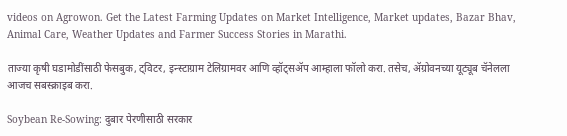videos on Agrowon. Get the Latest Farming Updates on Market Intelligence, Market updates, Bazar Bhav, Animal Care, Weather Updates and Farmer Success Stories in Marathi.

ताज्या कृषी घडामोडींसाठी फेसबुक, ट्विटर, इन्स्टाग्राम टेलिग्रामवर आणि व्हॉट्सॲप आम्हाला फॉलो करा. तसेच, ॲग्रोवनच्या यूट्यूब चॅनेलला आजच सबस्क्राइब करा.

Soybean Re-Sowing: दुबार पेरणीसाठी सरकार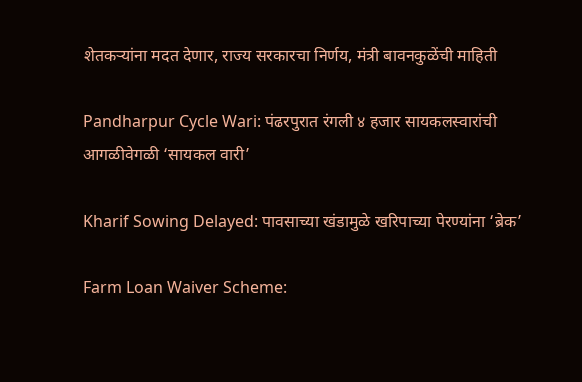शेतकऱ्यांना मदत देणार, राज्य सरकारचा निर्णय, मंत्री बावनकुळेंची माहिती

Pandharpur Cycle Wari: पंढरपुरात रंगली ४ हजार सायकलस्वारांची आगळीवेगळी ‘सायकल वारी’

Kharif Sowing Delayed: पावसाच्या खंडामुळे खरिपाच्या पेरण्यांना ‘ब्रेक’

Farm Loan Waiver Scheme: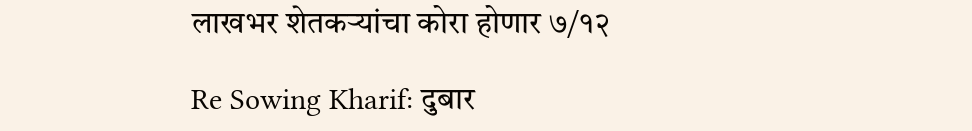लाखभर शेतकऱ्यांचा कोरा होणार ७/१२

Re Sowing Kharif: दुबार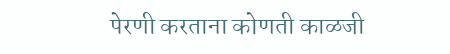पेरणी करताना कोणती काळजी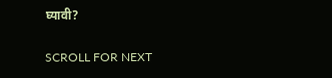घ्यावी?

SCROLL FOR NEXT